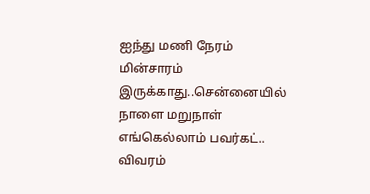ஐந்து மணி நேரம் மின்சாரம் இருக்காது..சென்னையில் நாளை மறுநாள் எங்கெல்லாம் பவர்கட்.. விவரம்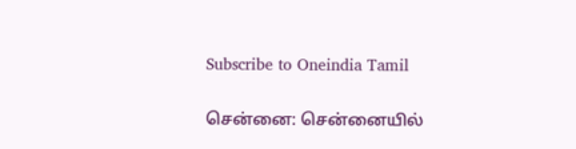Subscribe to Oneindia Tamil

சென்னை: சென்னையில்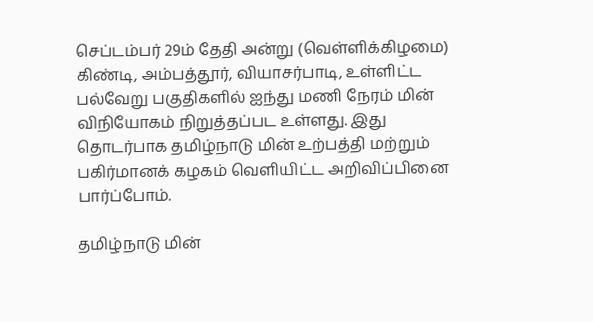செப்டம்பர் 29ம் தேதி அன்று (வெள்ளிக்கிழமை) கிண்டி, அம்பத்தூர், வியாசர்பாடி, உள்ளிட்ட பல்வேறு பகுதிகளில் ஐந்து மணி நேரம் மின் விநியோகம் நிறுத்தப்பட உள்ளது. இது தொடர்பாக தமிழ்நாடு மின் உற்பத்தி மற்றும் பகிர்மானக் கழகம் வெளியிட்ட அறிவிப்பினை பார்ப்போம்.

தமிழ்நாடு மின்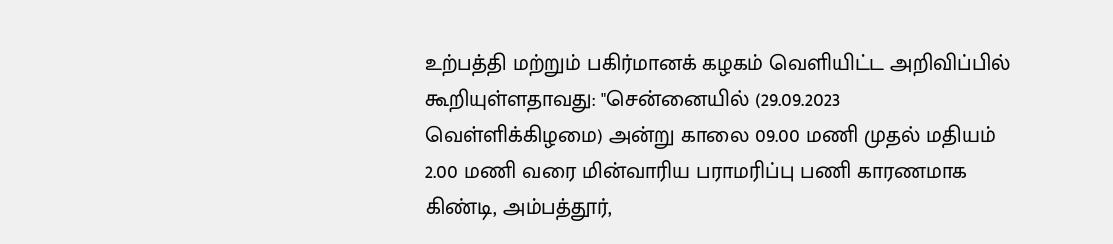உற்பத்தி மற்றும் பகிர்மானக் கழகம் வெளியிட்ட அறிவிப்பில் கூறியுள்ளதாவது: "சென்னையில் (29.09.2023 வெள்ளிக்கிழமை) அன்று காலை 09.00 மணி முதல் மதியம் 2.00 மணி வரை மின்வாரிய பராமரிப்பு பணி காரணமாக கிண்டி, அம்பத்தூர்,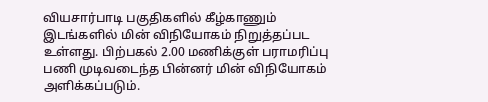வியசார்பாடி பகுதிகளில் கீழ்காணும் இடங்களில் மின் விநியோகம் நிறுத்தப்பட உள்ளது. பிற்பகல் 2.00 மணிக்குள் பராமரிப்பு பணி முடிவடைந்த பின்னர் மின் விநியோகம் அளிக்கப்படும்.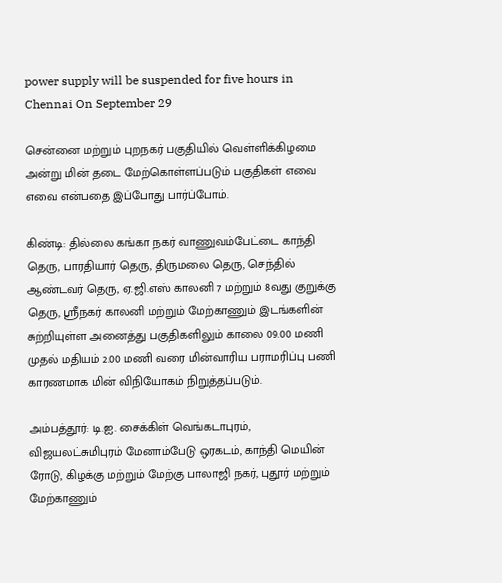power supply will be suspended for five hours in Chennai On September 29

சென்னை மற்றும் புறநகர் பகுதியில் வெள்ளிக்கிழமை அன்று மின் தடை மேற்கொள்ளப்படும் பகுதிகள் எவை எவை என்பதை இப்போது பார்ப்போம்.

கிண்டி: தில்லை கங்கா நகர் வாணுவம்பேட்டை காந்தி தெரு, பாரதியார் தெரு, திருமலை தெரு, செந்தில் ஆண்டவர் தெரு, ஏ.ஜி.எஸ் காலனி 7 மற்றும் 8வது குறுக்கு தெரு, ஸ்ரீநகர் காலனி மற்றும் மேற்காணும் இடங்களின் சுற்றியுள்ள அனைத்து பகுதிகளிலும் காலை 09.00 மணி முதல் மதியம் 2.00 மணி வரை மின்வாரிய பராமரிப்பு பணி காரணமாக மின் விநியோகம் நிறுத்தப்படும்.

அம்பத்தூர்: டி.ஐ. சைக்கிள் வெங்கடாபுரம், விஜயலட்சுமிபுரம் மேனாம்பேடு ஒரகடம், காந்தி மெயின் ரோடு, கிழக்கு மற்றும் மேற்கு பாலாஜி நகர், புதூர் மற்றும் மேற்காணும்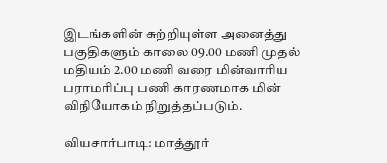இடங்களின் சுற்றியுள்ள அனைத்து பகுதிகளும் காலை 09.00 மணி முதல் மதியம் 2.00 மணி வரை மின்வாரிய பராமரிப்பு பணி காரணமாக மின் விநியோகம் நிறுத்தப்படும்.

வியசார்பாடி: மாத்தூர்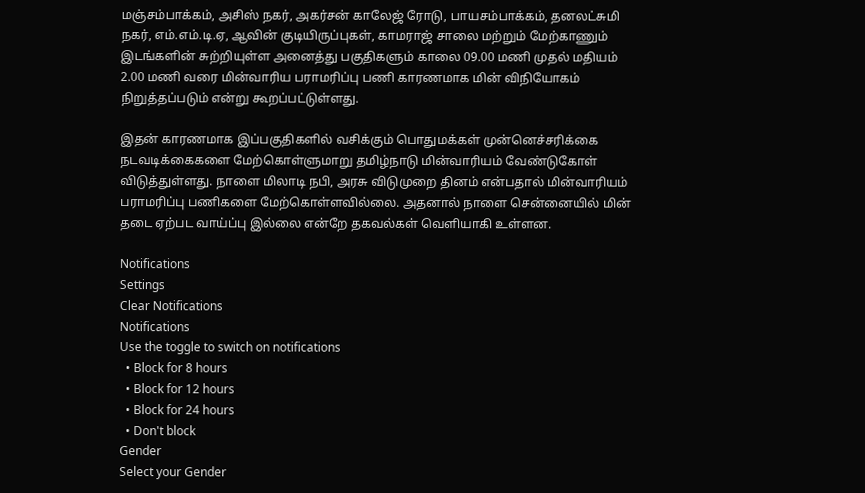மஞ்சம்பாக்கம், அசிஸ் நகர், அகர்சன் காலேஜ் ரோடு, பாயசம்பாக்கம், தனலட்சுமி நகர், எம்.எம்.டி.ஏ, ஆவின் குடியிருப்புகள், காமராஜ் சாலை மற்றும் மேற்காணும் இடங்களின் சுற்றியுள்ள அனைத்து பகுதிகளும் காலை 09.00 மணி முதல் மதியம் 2.00 மணி வரை மின்வாரிய பராமரிப்பு பணி காரணமாக மின் விநியோகம் நிறுத்தப்படும் என்று கூறப்பட்டுள்ளது.

இதன் காரணமாக இப்பகுதிகளில் வசிக்கும் பொதுமக்கள் முன்னெச்சரிக்கை நடவடிக்கைகளை மேற்கொள்ளுமாறு தமிழ்நாடு மின்வாரியம் வேண்டுகோள் விடுத்துள்ளது. நாளை மிலாடி நபி, அரசு விடுமுறை தினம் என்பதால் மின்வாரியம் பராமரிப்பு பணிகளை மேற்கொள்ளவில்லை. அதனால் நாளை சென்னையில் மின் தடை ஏற்பட வாய்ப்பு இல்லை என்றே தகவல்கள் வெளியாகி உள்ளன.

Notifications
Settings
Clear Notifications
Notifications
Use the toggle to switch on notifications
  • Block for 8 hours
  • Block for 12 hours
  • Block for 24 hours
  • Don't block
Gender
Select your Gender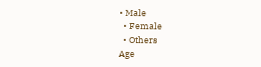• Male
  • Female
  • Others
Age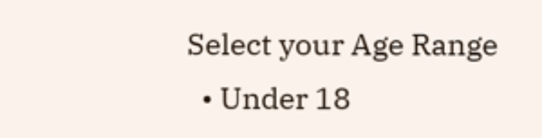Select your Age Range
  • Under 18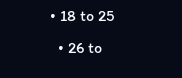• 18 to 25
  • 26 to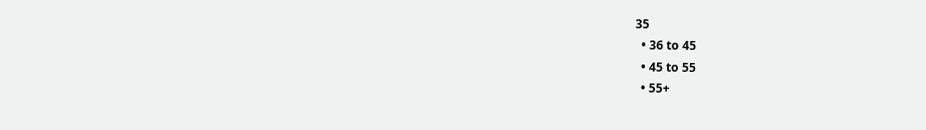35
  • 36 to 45
  • 45 to 55
  • 55+